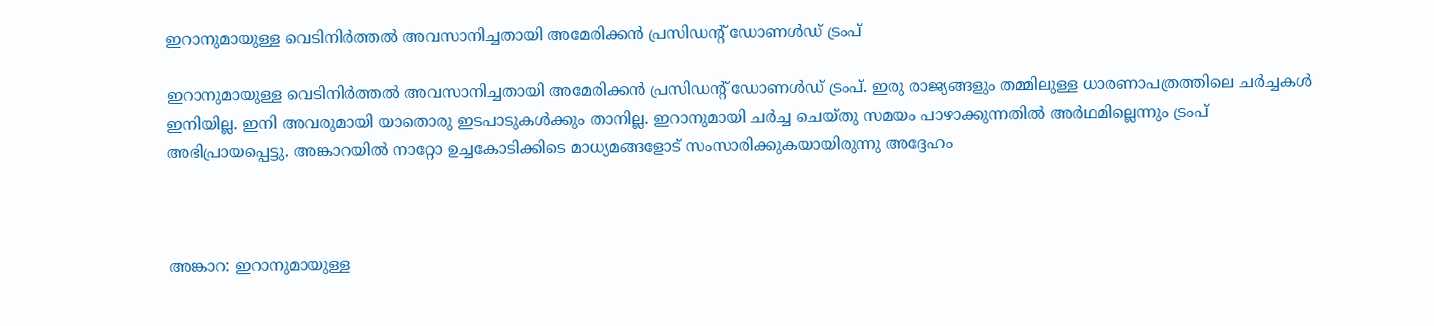ഇറാനുമായുള്ള വെടിനിര്‍ത്തല്‍ അവസാനിച്ചതായി അമേരിക്കന്‍ പ്രസിഡന്റ് ഡോണള്‍ഡ് ട്രംപ്

ഇറാനുമായുള്ള വെടിനിര്‍ത്തല്‍ അവസാനിച്ചതായി അമേരിക്കന്‍ പ്രസിഡന്റ് ഡോണള്‍ഡ് ട്രംപ്. ഇരു രാജ്യങ്ങളും തമ്മിലുള്ള ധാരണാപത്രത്തിലെ ചര്‍ച്ചകള്‍ ഇനിയില്ല. ഇനി അവരുമായി യാതൊരു ഇടപാടുകള്‍ക്കും താനില്ല. ഇറാനുമായി ചര്‍ച്ച ചെയ്തു സമയം പാഴാക്കുന്നതില്‍ അര്‍ഥമില്ലെന്നും ട്രംപ് അഭിപ്രായപ്പെട്ടു. അങ്കാറയില്‍ നാറ്റോ ഉച്ചകോടിക്കിടെ മാധ്യമങ്ങളോട് സംസാരിക്കുകയായിരുന്നു അദ്ദേഹം



അങ്കാറ: ഇറാനുമായുള്ള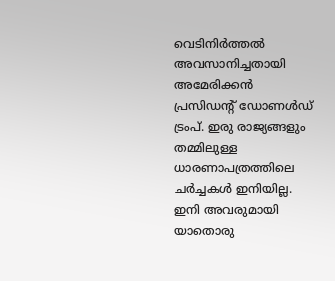വെടിനിര്‍ത്തല്‍ അവസാനിച്ചതായി അമേരിക്കന്‍ പ്രസിഡന്റ് ഡോണള്‍ഡ് ട്രംപ്. ഇരു രാജ്യങ്ങളും തമ്മിലുള്ള ധാരണാപത്രത്തിലെ ചര്‍ച്ചകള്‍ ഇനിയില്ല. ഇനി അവരുമായി യാതൊരു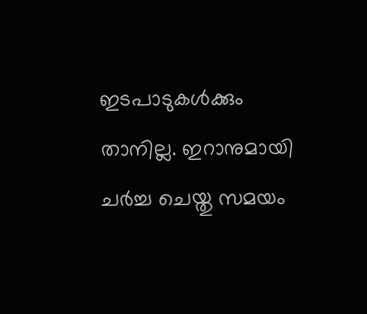ഇടപാടുകള്‍ക്കും താനില്ല. ഇറാനുമായി ചര്‍ച്ച ചെയ്തു സമയം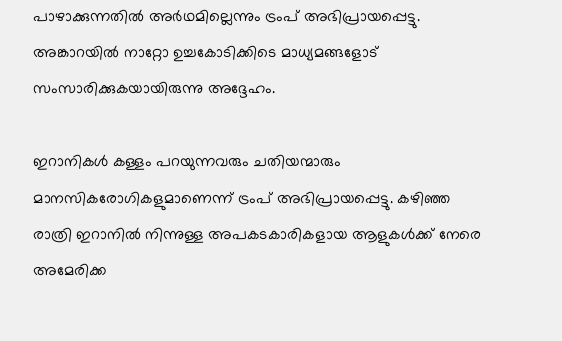പാഴാക്കുന്നതില്‍ അര്‍ഥമില്ലെന്നും ട്രംപ് അഭിപ്രായപ്പെട്ടു. അങ്കാറയില്‍ നാറ്റോ ഉച്ചകോടിക്കിടെ മാധ്യമങ്ങളോട് സംസാരിക്കുകയായിരുന്നു അദ്ദേഹം.

ഇറാനികള്‍ കള്ളം പറയുന്നവരും ചതിയന്മാരും മാനസികരോഗികളുമാണെന്ന് ട്രംപ് അഭിപ്രായപ്പെട്ടു. കഴിഞ്ഞ രാത്രി ഇറാനില്‍ നിന്നുള്ള അപകടകാരികളായ ആളുകള്‍ക്ക് നേരെ അമേരിക്ക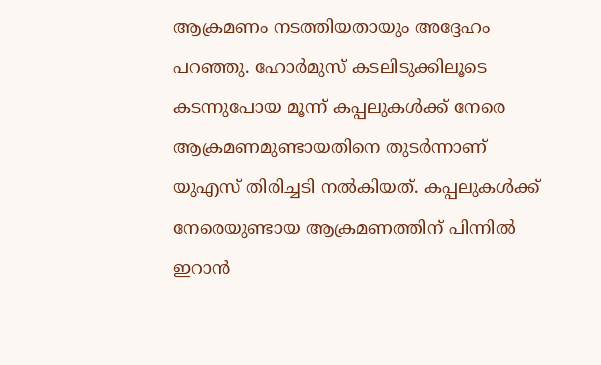ആക്രമണം നടത്തിയതായും അദ്ദേഹം പറഞ്ഞു. ഹോര്‍മുസ് കടലിടുക്കിലൂടെ കടന്നുപോയ മൂന്ന് കപ്പലുകള്‍ക്ക് നേരെ ആക്രമണമുണ്ടായതിനെ തുടര്‍ന്നാണ് യുഎസ് തിരിച്ചടി നല്‍കിയത്. കപ്പലുകള്‍ക്ക് നേരെയുണ്ടായ ആക്രമണത്തിന് പിന്നില്‍ ഇറാന്‍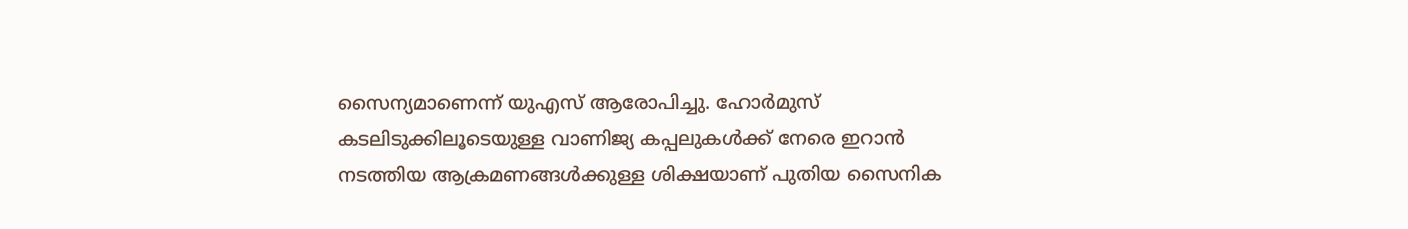സൈന്യമാണെന്ന് യുഎസ് ആരോപിച്ചു. ഹോര്‍മുസ് കടലിടുക്കിലൂടെയുള്ള വാണിജ്യ കപ്പലുകള്‍ക്ക് നേരെ ഇറാന്‍ നടത്തിയ ആക്രമണങ്ങള്‍ക്കുള്ള ശിക്ഷയാണ് പുതിയ സൈനിക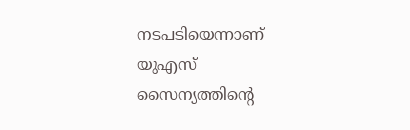നടപടിയെന്നാണ് യുഎസ് സൈന്യത്തിന്റെ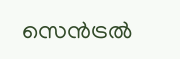സെന്‍ട്രല്‍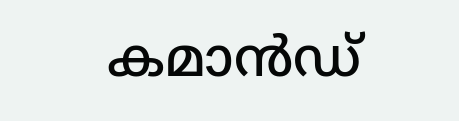കമാന്‍ഡ്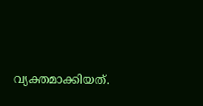വ്യക്തമാക്കിയത്.